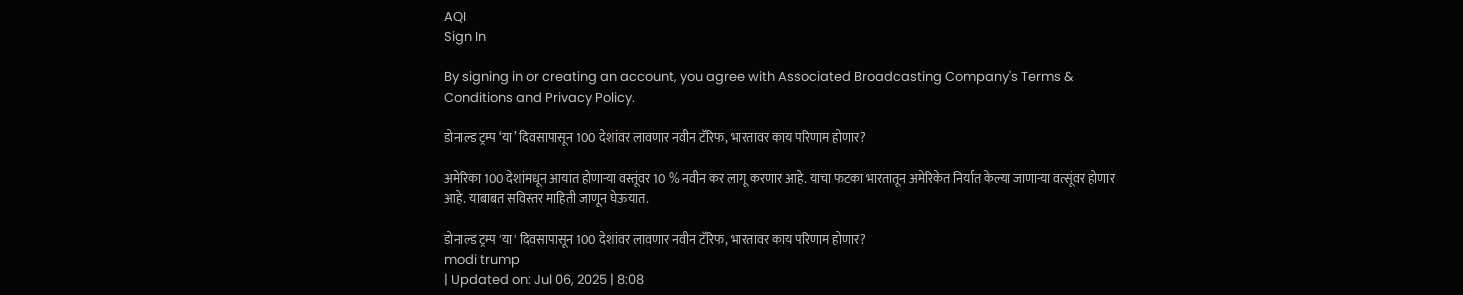AQI
Sign In

By signing in or creating an account, you agree with Associated Broadcasting Company's Terms & Conditions and Privacy Policy.

डोनाल्ड ट्रम्प ‘या’ दिवसापासून 100 देशांवर लावणार नवीन टॅरिफ, भारतावर काय परिणाम होणार?

अमेरिका 100 देशांमधून आयात होणाऱ्या वस्तूंवर 10 % नवीन कर लागू करणार आहे. याचा फटका भारतातून अमेरिकेत निर्यात केल्या जाणाऱ्या वत्सूंवर होणार आहे. याबाबत सविस्तर माहिती जाणून घेऊयात.

डोनाल्ड ट्रम्प 'या' दिवसापासून 100 देशांवर लावणार नवीन टॅरिफ, भारतावर काय परिणाम होणार?
modi trump
| Updated on: Jul 06, 2025 | 8:08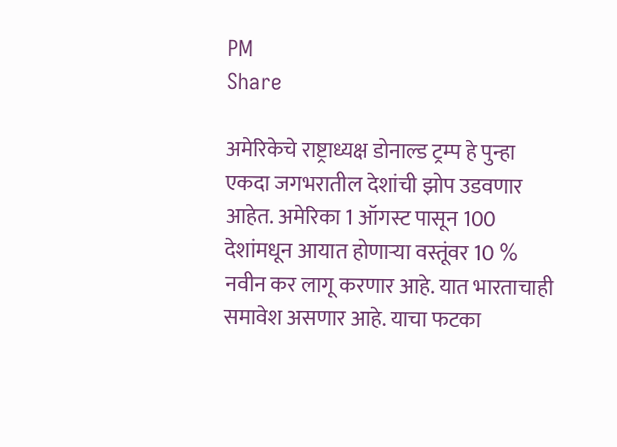PM
Share

अमेरिकेचे राष्ट्राध्यक्ष डोनाल्ड ट्रम्प हे पुन्हा एकदा जगभरातील देशांची झोप उडवणार आहेत. अमेरिका 1 ऑगस्ट पासून 100 देशांमधून आयात होणाऱ्या वस्तूंवर 10 % नवीन कर लागू करणार आहे. यात भारताचाही समावेश असणार आहे. याचा फटका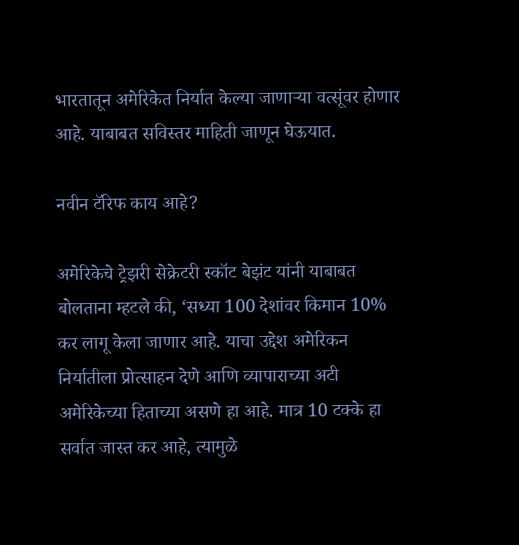भारतातून अमेरिकेत निर्यात केल्या जाणाऱ्या वत्सूंवर होणार आहे. याबाबत सविस्तर माहिती जाणून घेऊयात.

नवीन टॅरिफ काय आहे?

अमेरिकेचे ट्रेझरी सेक्रेटरी स्कॉट बेझंट यांनी याबाबत बोलताना म्हटले की, ‘सध्या 100 देशांवर किमान 10% कर लागू केला जाणार आहे. याचा उद्देश अमेरिकन निर्यातीला प्रोत्साहन देणे आणि व्यापाराच्या अटी अमेरिकेच्या हिताच्या असणे हा आहे. मात्र 10 टक्के हा सर्वात जास्त कर आहे, त्यामुळे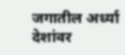जगातील अर्ध्या देशांवर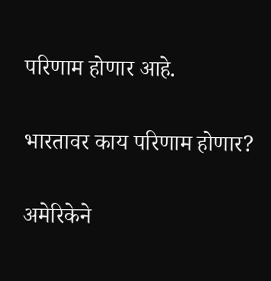परिणाम होणार आहे.

भारतावर काय परिणाम होणार?

अमेरिकेने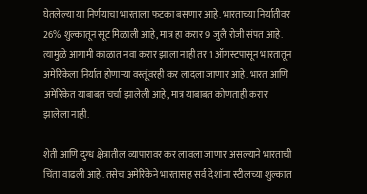घेतलेल्या या निर्णयाचा भारताला फटका बसणार आहे. भारताच्या निर्यातीवर 26% शुल्कातून सूट मिळाली आहे, मात्र हा करार 9 जुलै रोजी संपत आहे. त्यामुळे आगामी काळात नवा करार झाला नाही तर 1 ऑगस्टपासून भारतातून अमेरिकेला निर्यात होणाऱ्या वस्तूंवरही कर लादला जाणार आहे. भारत आणि अमेरिकेत याबाबत चर्चा झालेली आहे, मात्र याबाबत कोणताही करार झालेला नाही.

शेती आणि दुग्ध क्षेत्रातील व्यापारावर कर लावला जाणार असल्याने भारताची चिंता वाढली आहे. तसेच अमेरिकेने भारतासह सर्व देशांना स्टीलच्या शुल्कात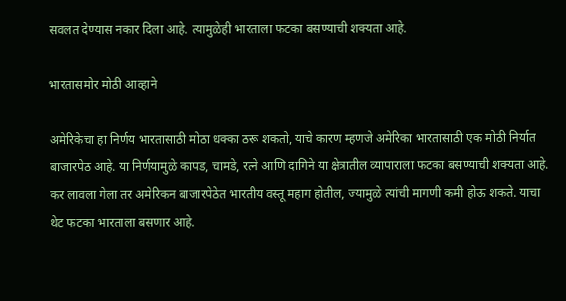सवलत देण्यास नकार दिला आहे. त्यामुळेही भारताला फटका बसण्याची शक्यता आहे.

भारतासमोर मोठी आव्हाने

अमेरिकेचा हा निर्णय भारतासाठी मोठा धक्का ठरू शकतो, याचे कारण म्हणजे अमेरिका भारतासाठी एक मोठी निर्यात बाजारपेठ आहे. या निर्णयामुळे कापड, चामडे, रत्ने आणि दागिने या क्षेत्रातील व्यापाराला फटका बसण्याची शक्यता आहे. कर लावला गेला तर अमेरिकन बाजारपेठेत भारतीय वस्तू महाग होतील, ज्यामुळे त्यांची मागणी कमी होऊ शकते. याचा थेट फटका भारताला बसणार आहे.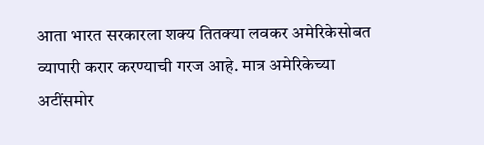आता भारत सरकारला शक्य तितक्या लवकर अमेरिकेसोबत व्यापारी करार करण्याची गरज आहे. मात्र अमेरिकेच्या अटींसमोर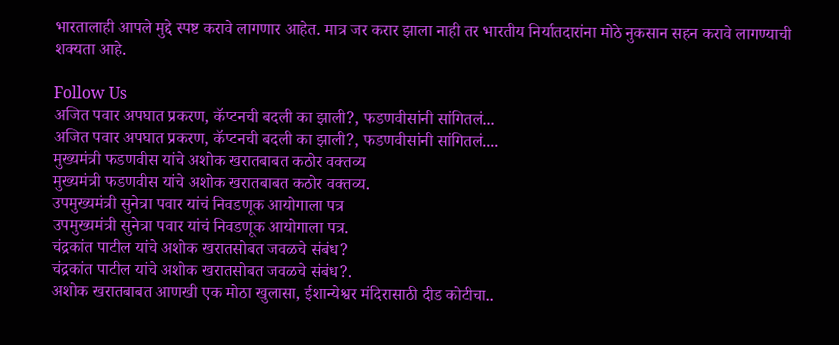भारतालाही आपले मुद्दे स्पष्ट करावे लागणार आहेत. मात्र जर करार झाला नाही तर भारतीय निर्यातदारांना मोठे नुकसान सहन करावे लागण्याची शक्यता आहे.

Follow Us
अजित पवार अपघात प्रकरण, कॅप्टनची बदली का झाली?, फडणवीसांनी सांगितलं...
अजित पवार अपघात प्रकरण, कॅप्टनची बदली का झाली?, फडणवीसांनी सांगितलं....
मुख्यमंत्री फडणवीस यांचे अशोक खरातबाबत कठोर वक्तव्य
मुख्यमंत्री फडणवीस यांचे अशोक खरातबाबत कठोर वक्तव्य.
उपमुख्यमंत्री सुनेत्रा पवार यांचं निवडणूक आयोगाला पत्र
उपमुख्यमंत्री सुनेत्रा पवार यांचं निवडणूक आयोगाला पत्र.
चंद्रकांत पाटील यांचे अशोक खरातसोबत जवळचे संबंध?
चंद्रकांत पाटील यांचे अशोक खरातसोबत जवळचे संबंध?.
अशोक खरातबाबत आणखी एक मोठा खुलासा, ईशान्येश्वर मंदिरासाठी दीड कोटीचा..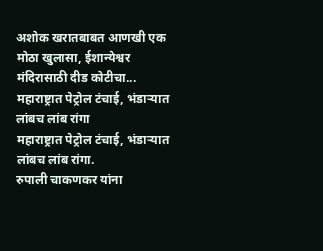अशोक खरातबाबत आणखी एक मोठा खुलासा, ईशान्येश्वर मंदिरासाठी दीड कोटीचा...
महाराष्ट्रात पेट्रोल टंचाई, भंडाऱ्यात लांबच लांब रांगा
महाराष्ट्रात पेट्रोल टंचाई, भंडाऱ्यात लांबच लांब रांगा.
रुपाली चाकणकर यांना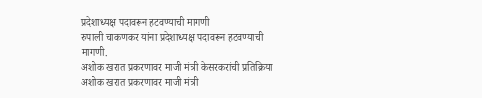प्रदेशाध्यक्ष पदावरून हटवण्याची मागणी
रुपाली चाकणकर यांना प्रदेशाध्यक्ष पदावरून हटवण्याची मागणी.
अशोक खरात प्रकरणावर माजी मंत्री केसरकरांची प्रतिक्रिया
अशोक खरात प्रकरणावर माजी मंत्री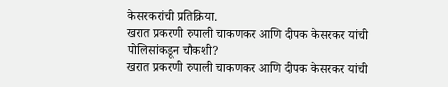केसरकरांची प्रतिक्रिया.
खरात प्रकरणी रुपाली चाकणकर आणि दीपक केसरकर यांची पोलिसांकडून चौकशी?
खरात प्रकरणी रुपाली चाकणकर आणि दीपक केसरकर यांची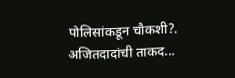पोलिसांकडून चौकशी?.
अजितदादांची ताकद...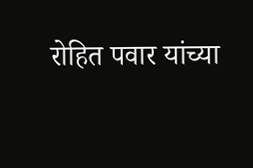रोहित पवार यांच्या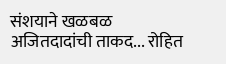संशयाने खळबळ
अजितदादांची ताकद... रोहित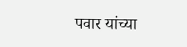पवार यांच्या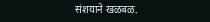संशयाने खळबळ.